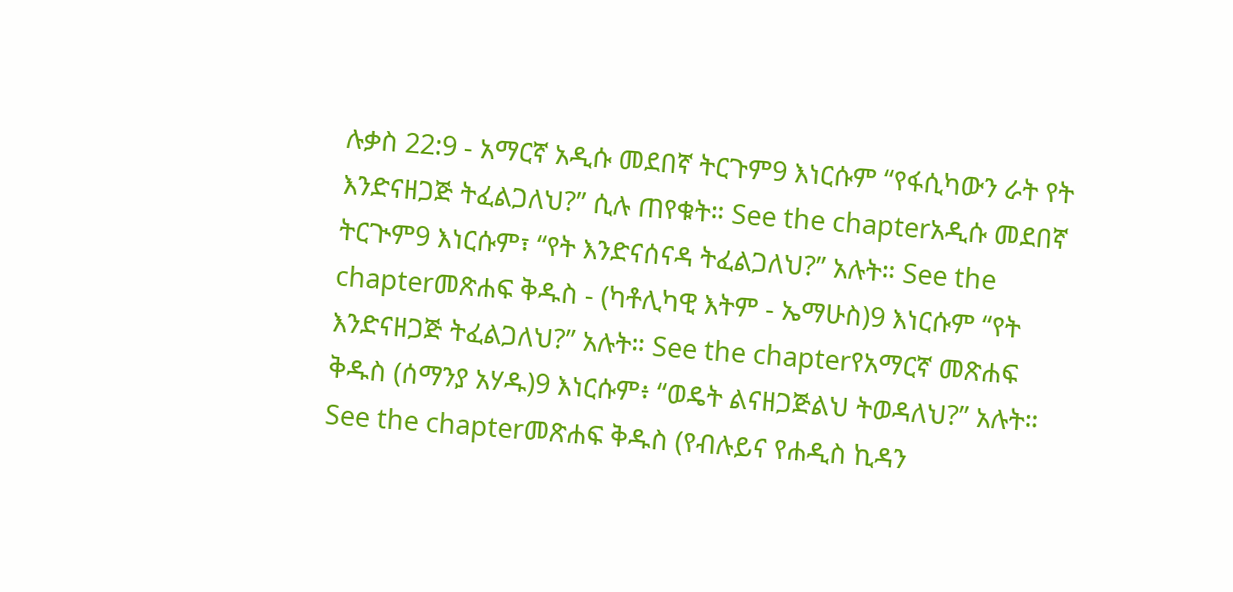ሉቃስ 22:9 - አማርኛ አዲሱ መደበኛ ትርጉም9 እነርሱም “የፋሲካውን ራት የት እንድናዘጋጅ ትፈልጋለህ?” ሲሉ ጠየቁት። See the chapterአዲሱ መደበኛ ትርጒም9 እነርሱም፣ “የት እንድናሰናዳ ትፈልጋለህ?” አሉት። See the chapterመጽሐፍ ቅዱስ - (ካቶሊካዊ እትም - ኤማሁስ)9 እነርሱም “የት እንድናዘጋጅ ትፈልጋለህ?” አሉት። See the chapterየአማርኛ መጽሐፍ ቅዱስ (ሰማንያ አሃዱ)9 እነርሱም፥ “ወዴት ልናዘጋጅልህ ትወዳለህ?” አሉት። See the chapterመጽሐፍ ቅዱስ (የብሉይና የሐዲስ ኪዳን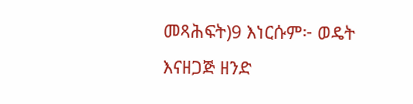መጻሕፍት)9 እነርሱም፦ ወዴት እናዘጋጅ ዘንድ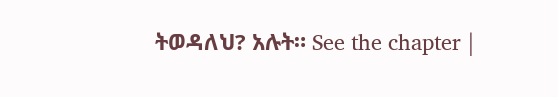ትወዳለህ? አሉት። See the chapter |